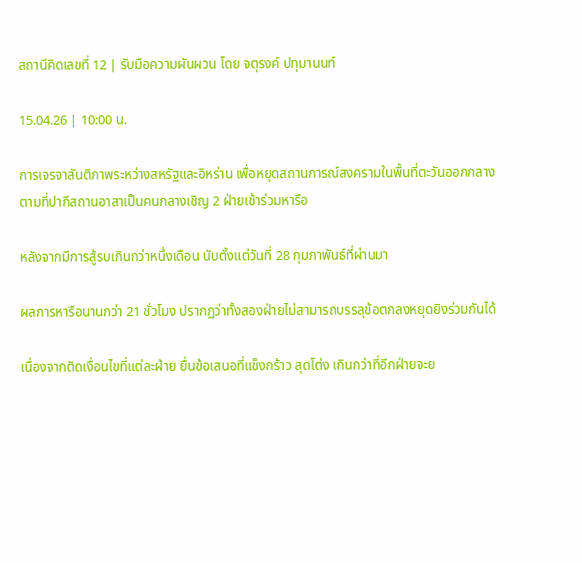สถานีคิดเลขที่ 12 | รับมือความผันผวน โดย จตุรงค์ ปทุมานนท์

15.04.26 | 10:00 น.

การเจรจาสันติภาพระหว่างสหรัฐและอิหร่าน เพื่อหยุดสถานการณ์สงครามในพื้นที่ตะวันออกกลาง ตามที่ปากีสถานอาสาเป็นคนกลางเชิญ 2 ฝ่ายเข้าร่วมหารือ

หลังจากมีการสู้รบเกินกว่าหนึ่งเดือน นับตั้งแต่วันที่ 28 กุมภาพันธ์ที่ผ่านมา

ผลการหารือนานกว่า 21 ชั่วโมง ปรากฏว่าทั้งสองฝ่ายไม่สามารถบรรลุข้อตกลงหยุดยิงร่วมกันได้

เนื่องจากติดเงื่อนไขที่แต่ละฝ่าย ยื่นข้อเสนอที่แข็งกร้าว สุดโต่ง เกินกว่าที่อีกฝ่ายจะย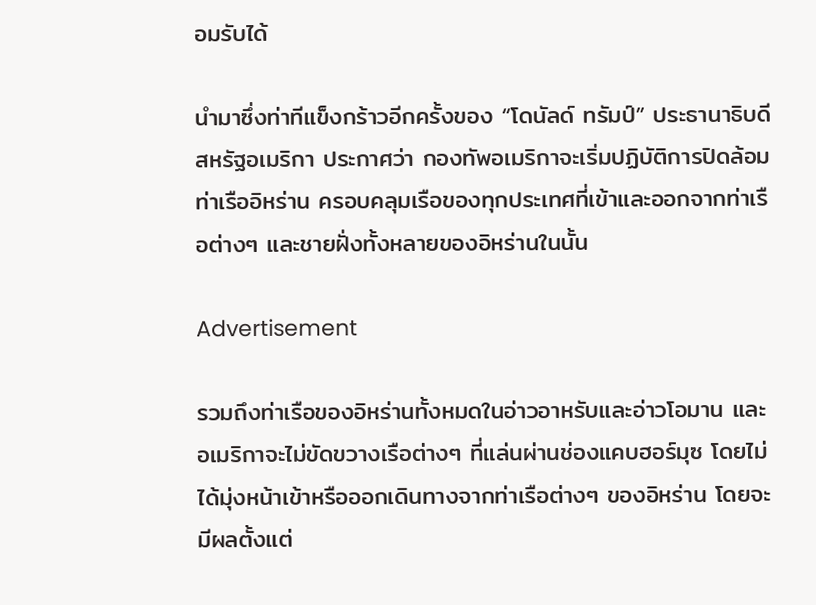อมรับได้

นำมาซึ่งท่าทีแข็งกร้าวอีกครั้งของ “โดนัลด์ ทรัมป์” ประธานาธิบดีสหรัฐอเมริกา ประกาศว่า กองทัพอเมริกาจะเริ่มปฏิบัติการปิดล้อมท่าเรืออิหร่าน ครอบคลุมเรือของทุกประเทศที่เข้าและออกจากท่าเรือต่างๆ และชายฝั่งทั้งหลายของอิหร่านในนั้น

Advertisement

รวมถึงท่าเรือของอิหร่านทั้งหมดในอ่าวอาหรับและอ่าวโอมาน และอเมริกาจะไม่ขัดขวางเรือต่างๆ ที่แล่นผ่านช่องแคบฮอร์มุซ โดยไม่ได้มุ่งหน้าเข้าหรือออกเดินทางจากท่าเรือต่างๆ ของอิหร่าน โดยจะมีผลตั้งแต่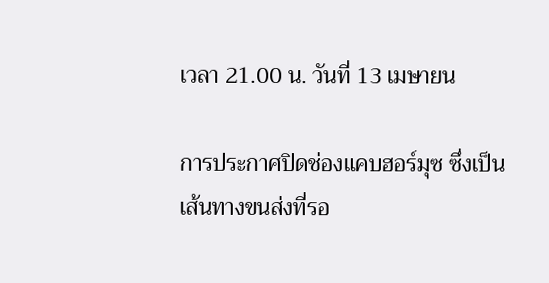เวลา 21.00 น. วันที่ 13 เมษายน

การประกาศปิดช่องแคบฮอร์มุซ ซึ่งเป็นเส้นทางขนส่งที่รอ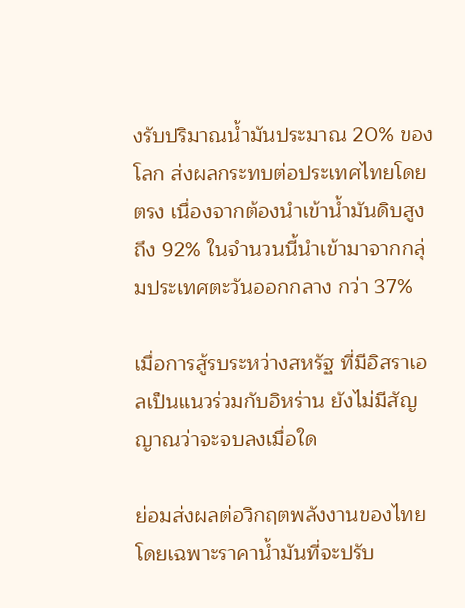งรับปริมาณน้ำมันประมาณ 20% ของโลก ส่งผลกระทบต่อประเทศไทยโดยตรง เนื่องจากต้องนำเข้าน้ำมันดิบสูงถึง 92% ในจำนวนนี้นำเข้ามาจากกลุ่มประเทศตะวันออกกลาง กว่า 37%

เมื่อการสู้รบระหว่างสหรัฐ ที่มีอิสราเอลเป็นแนวร่วมกับอิหร่าน ยังไม่มีสัญญาณว่าจะจบลงเมื่อใด

ย่อมส่งผลต่อวิกฤตพลังงานของไทย โดยเฉพาะราคาน้ำมันที่จะปรับ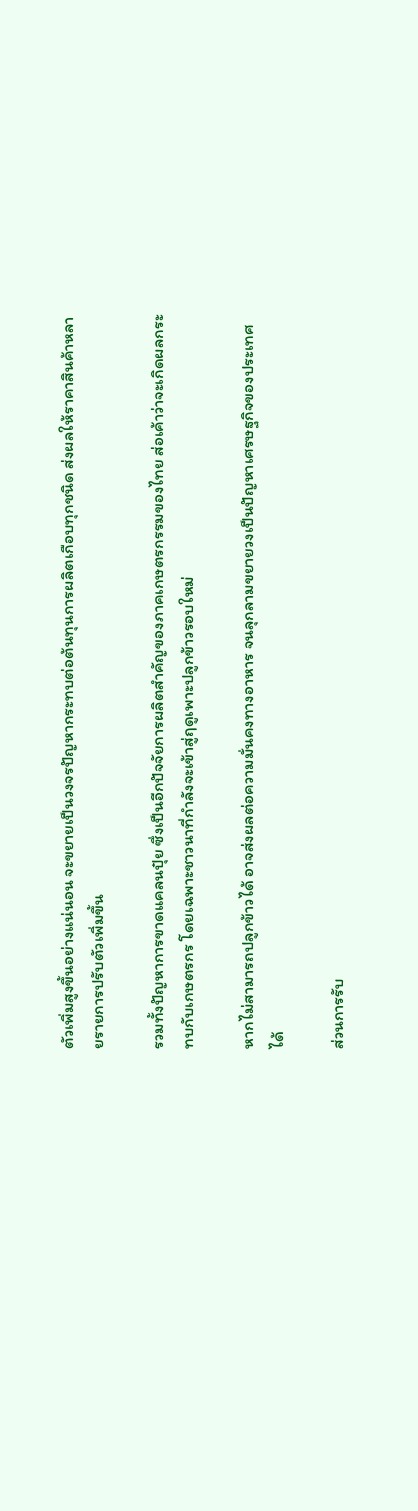ตัวเพิ่มสูงขึ้นอย่างแน่นอน จะขยายเป็นวงจรปัญหากระทบต่อต้นทุนการผลิตเกือบทุกชนิด ส่งผลให้ราคาสินค้าหลายรายการปรับตัวเพิ่มขึ้น

รวมทั้งปัญหาการขาดแคลนปุ๋ย ซึ่งเป็นอีกปัจจัยการผลิตสำคัญของภาคเกษตรกรรมของไทย ส่อเค้าว่าจะเกิดผลกระทบกับเกษตรกร โดยเฉพาะชาวนาที่กำลังจะเข้าสู่ฤดูเพาะปลูกข้าวรอบใหม่

หากไม่สามารถปลูกข้าวได้ อาจส่งผลต่อความมั่นคงทางอาหาร จนลุกลามขยายวงเป็นปัญหาเศรษฐกิจของประเทศได้

ส่วนการรับ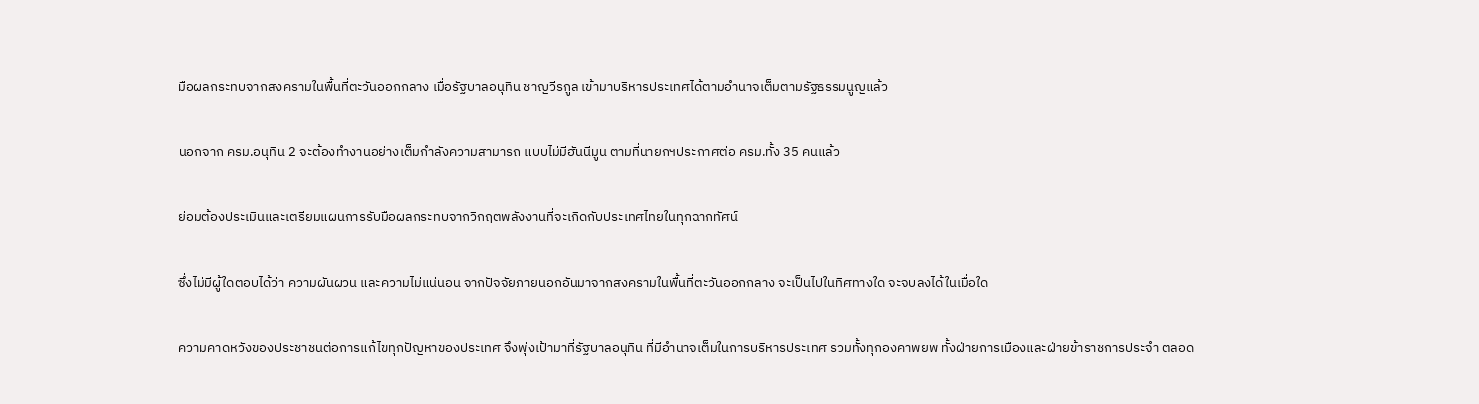มือผลกระทบจากสงครามในพื้นที่ตะวันออกกลาง เมื่อรัฐบาลอนุทิน ชาญวีรกูล เข้ามาบริหารประเทศได้ตามอำนาจเต็มตามรัฐธรรมนูญแล้ว

นอกจาก ครม.อนุทิน 2 จะต้องทำงานอย่างเต็มกำลังความสามารถ แบบไม่มีฮันนีมูน ตามที่นายกฯประกาศต่อ ครม.ทั้ง 35 คนแล้ว

ย่อมต้องประเมินและเตรียมแผนการรับมือผลกระทบจากวิกฤตพลังงานที่จะเกิดกับประเทศไทยในทุกฉากทัศน์

ซึ่งไม่มีผู้ใดตอบได้ว่า ความผันผวน และความไม่แน่นอน จากปัจจัยภายนอกอันมาจากสงครามในพื้นที่ตะวันออกกลาง จะเป็นไปในทิศทางใด จะจบลงได้ในเมื่อใด

ความคาดหวังของประชาชนต่อการแก้ไขทุกปัญหาของประเทศ จึงพุ่งเป้ามาที่รัฐบาลอนุทิน ที่มีอำนาจเต็มในการบริหารประเทศ รวมทั้งทุกองคาพยพ ทั้งฝ่ายการเมืองและฝ่ายข้าราชการประจำ ตลอด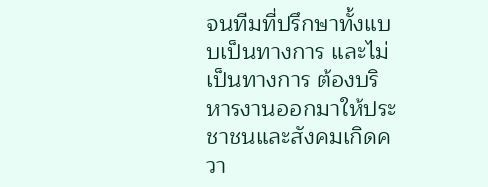จนทีมที่ปรึกษาทั้งแบบเป็นทางการ และไม่เป็นทางการ ต้องบริหารงานออกมาให้ประชาชนและสังคมเกิดควา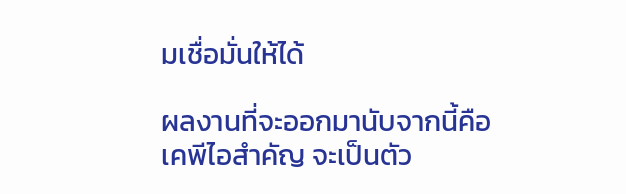มเชื่อมั่นให้ได้

ผลงานที่จะออกมานับจากนี้คือ เคพีไอสำคัญ จะเป็นตัว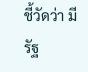ชี้วัดว่า มีรัฐ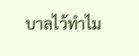บาลไว้ทำไม